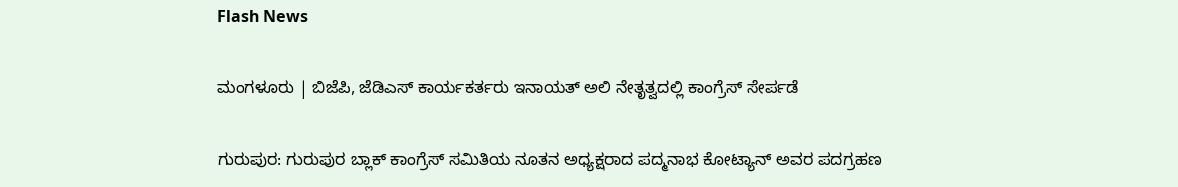Flash News

ಮಂಗಳೂರು | ಬಿಜೆಪಿ, ಜೆಡಿಎಸ್ ಕಾರ್ಯಕರ್ತರು ಇನಾಯತ್ ಅಲಿ ನೇತೃತ್ವದಲ್ಲಿ ಕಾಂಗ್ರೆಸ್ ಸೇರ್ಪಡೆ

ಗುರುಪುರ: ಗುರುಪುರ ಬ್ಲಾಕ್ ಕಾಂಗ್ರೆಸ್ ಸಮಿತಿಯ ನೂತನ ಅಧ್ಯಕ್ಷರಾದ ಪದ್ಮನಾಭ ಕೋಟ್ಯಾನ್ ಅವರ ಪದಗ್ರಹಣ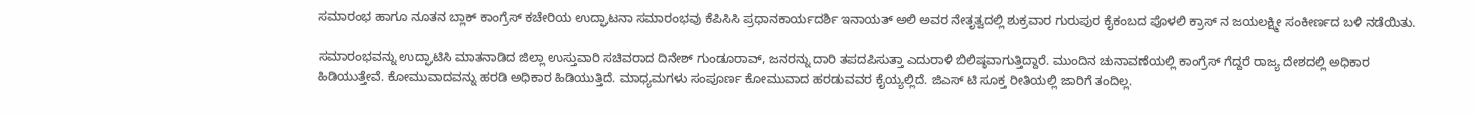ಸಮಾರಂಭ ಹಾಗೂ ನೂತನ ಬ್ಲಾಕ್ ಕಾಂಗ್ರೆಸ್ ಕಚೇರಿಯ ಉದ್ಘಾಟನಾ ಸಮಾರಂಭವು ಕೆಪಿಸಿಸಿ ಪ್ರಧಾನ‌ಕಾರ್ಯದರ್ಶಿ ಇನಾಯತ್ ಅಲಿ ಅವರ ನೇತೃತ್ವದಲ್ಲಿ ಶುಕ್ರವಾರ ಗುರುಪುರ ಕೈಕಂಬದ ಪೊಳಲಿ ಕ್ರಾಸ್ ನ ಜಯಲಕ್ಷ್ಮೀ ಸಂಕೀರ್ಣದ ಬಳಿ ನಡೆಯಿತು.

ಸಮಾರಂಭವನ್ನು ಉದ್ಘಾಟಿಸಿ ಮಾತನಾಡಿದ ಜಿಲ್ಲಾ ಉಸ್ತುವಾರಿ ಸಚಿವರಾದ ದಿನೇಶ್ ಗುಂಡೂರಾವ್, ಜನರನ್ನು ದಾರಿ ತಪದಪಿಸುತ್ತಾ ಎದುರಾಳಿ ಬಿಲಿಷ್ಠವಾಗುತ್ತಿದ್ದಾರೆ. ಮುಂದಿನ‌ ಚುನಾವಣೆಯಲ್ಲಿ ಕಾಂಗ್ರೆಸ್ ಗೆದ್ದರೆ ರಾಜ್ಯ ದೇಶದಲ್ಲಿ ಅಧಿಕಾರ ಹಿಡಿಯುತ್ತೇವೆ. ಕೋಮುವಾದವನ್ನು ಹರಡಿ ಅಧಿಕಾರ ಹಿಡಿಯುತ್ತಿದೆ. ಮಾಧ್ಯಮಗಳು ಸಂಪೂರ್ಣ ಕೋಮುವಾದ ಹರಡುವವರ‌ ಕೈಯ್ಯಲ್ಲಿದೆ‌. ಜಿಎಸ್ ಟಿ ಸೂಕ್ತ ರೀತಿಯಲ್ಲಿ ಜಾರಿಗೆ ತಂದಿಲ್ಲ.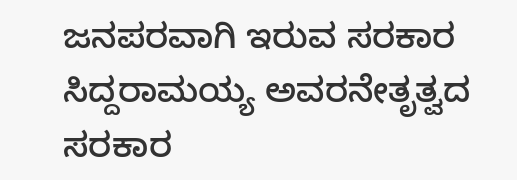ಜನಪರವಾಗಿ ಇರುವ ಸರಕಾರ ಸಿದ್ದರಾಮಯ್ಯ ಅವರ‌ನೇತೃತ್ವದ ಸರಕಾರ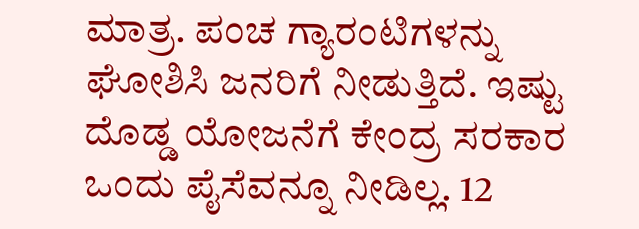ಮಾತ್ರ. ಪಂಚ ಗ್ಯಾರಂಟಿಗಳನ್ನು ಘೋಶಿಸಿ ಜನರಿಗೆ ನೀಡುತ್ತಿದೆ‌. ಇಷ್ಟು ದೊಡ್ಡ ಯೋಜನೆಗೆ ಕೇಂದ್ರ ಸರಕಾರ ಒಂದು ಪೈಸೆವನ್ನೂ ನೀಡಿಲ್ಲ. 12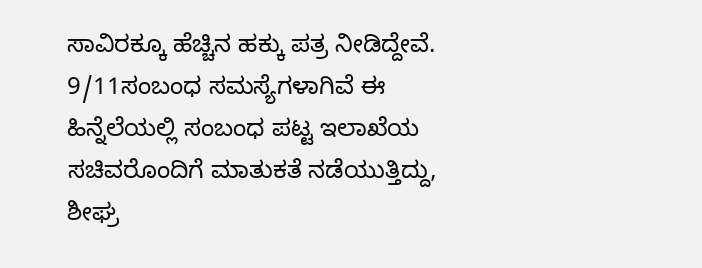ಸಾವಿರಕ್ಕೂ ಹೆಚ್ಚಿನ ಹಕ್ಕು ಪತ್ರ ನೀಡಿದ್ದೇವೆ. 9/11ಸಂಬಂಧ ಸಮಸ್ಯೆಗಳಾಗಿವೆ‌ ಈ ಹಿನ್ನೆಲೆಯಲ್ಲಿ ಸಂಬಂಧ ಪಟ್ಟ ಇಲಾಖೆಯ ಸಚಿವರೊಂದಿಗೆ ಮಾತುಕತೆ ನಡೆಯುತ್ತಿದ್ದು, ಶೀಘ್ರ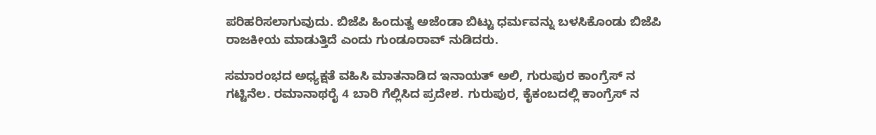ಪರಿಹರಿಸಲಾಗುವುದು. ಬಿಜೆಪಿ ಹಿಂದುತ್ವ ಅಜೆಂಡಾ ಬಿಟ್ಟು ಧರ್ಮವನ್ನು ಬಳಸಿಕೊಂಡು ಬಿಜೆಪಿ ರಾಜಕೀಯ ಮಾಡುತ್ತಿದೆ ಎಂದು ಗುಂಡೂರಾವ್‌ ನುಡಿದರು.

ಸಮಾರಂಭದ ಅಧ್ಯಕ್ಷತೆ ವಹಿಸಿ ಮಾತನಾಡಿದ ಇನಾಯತ್ ಅಲಿ, ಗುರುಪುರ ಕಾಂಗ್ರೆಸ್ ನ ಗಟ್ಟಿನೆಲ. ರಮಾನಾಥರೈ 4 ಬಾರಿ ಗೆಲ್ಲಿಸಿದ ಪ್ರದೇಶ. ಗುರುಪುರ, ಕೈಕಂಬದಲ್ಲಿ ಕಾಂಗ್ರೆಸ್ ನ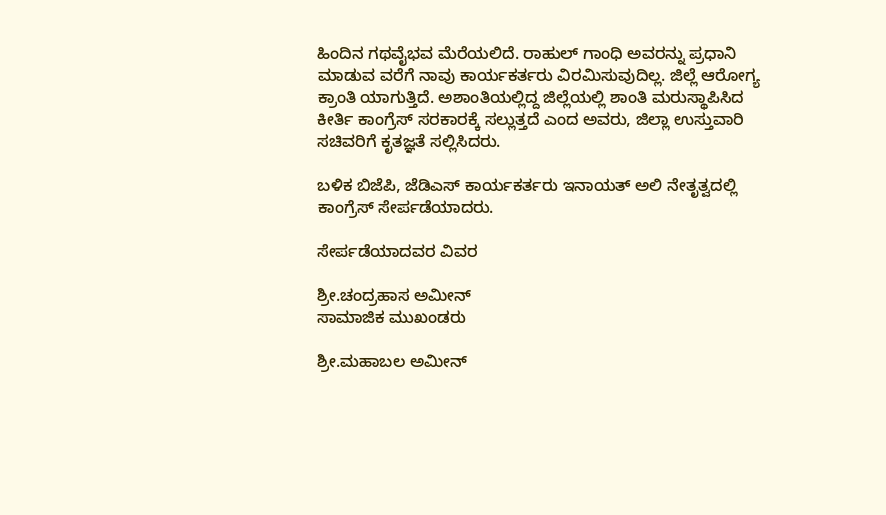ಹಿಂದಿನ ಗಥವೈಭವ ಮೆರೆಯಲಿದೆ. ರಾಹುಲ್ ಗಾಂಧಿ ಅವರನ್ನು ಪ್ರಧಾನಿ ಮಾಡುವ ವರೆಗೆ ನಾವು ಕಾರ್ಯಕರ್ತರು ವಿರಮಿಸುವುದಿಲ್ಲ. ಜಿಲ್ಲೆ ಆರೋಗ್ಯ ಕ್ರಾಂತಿ ಯಾಗುತ್ತಿದೆ. ಅಶಾಂತಿಯಲ್ಲಿದ್ದ ಜಿಲ್ಲೆಯಲ್ಲಿ ಶಾಂತಿ ಮರುಸ್ಥಾಪಿಸಿದ ಕೀರ್ತಿ ಕಾಂಗ್ರೆಸ್ ಸರಕಾರಕ್ಕೆ ಸಲ್ಲುತ್ತದೆ‌ ಎಂದ ಅವರು, ಜಿಲ್ಲಾ ಉಸ್ತುವಾರಿ ಸಚಿವರಿಗೆ ಕೃತಜ್ಞತೆ ಸಲ್ಲಿಸಿದರು.

ಬಳಿಕ ಬಿಜೆಪಿ, ಜೆಡಿಎಸ್ ಕಾರ್ಯಕರ್ತರು ಇನಾಯತ್ ಅಲಿ ನೇತೃತ್ವದಲ್ಲಿ ಕಾಂಗ್ರೆಸ್ ಸೇರ್ಪಡೆಯಾದರು.

ಸೇರ್ಪಡೆಯಾದವರ ವಿವರ

ಶ್ರೀ.ಚಂದ್ರಹಾಸ ಅಮೀನ್
ಸಾಮಾಜಿಕ ಮುಖಂಡರು

ಶ್ರೀ.ಮಹಾಬಲ ಅಮೀನ್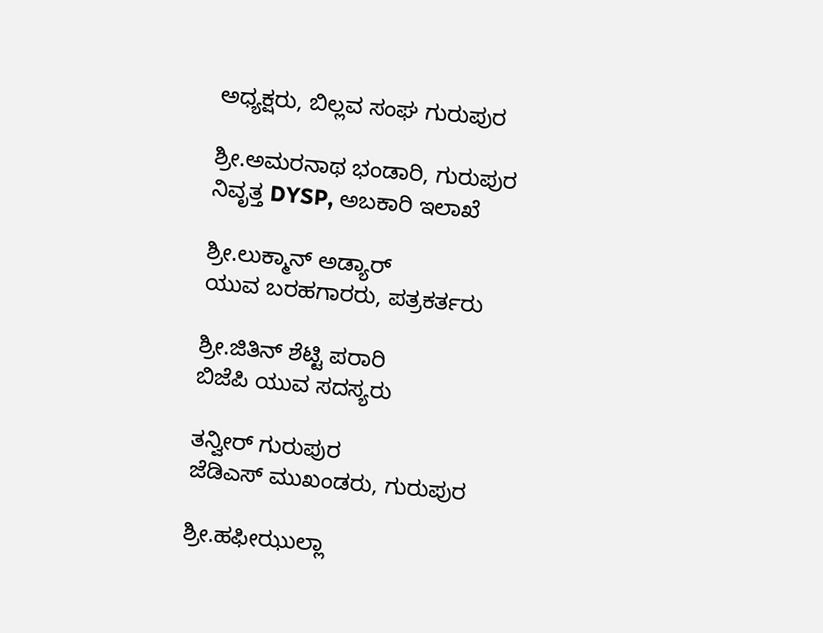ಅಧ್ಯಕ್ಷರು, ಬಿಲ್ಲವ ಸಂಘ ಗುರುಪುರ

ಶ್ರೀ.ಅಮರನಾಥ ಭಂಡಾರಿ, ಗುರುಪುರ
ನಿವೃತ್ತ DYSP, ಅಬಕಾರಿ ಇಲಾಖೆ

ಶ್ರೀ.ಲುಕ್ಮಾನ್ ಅಡ್ಯಾರ್
ಯುವ ಬರಹಗಾರರು, ಪತ್ರಕರ್ತರು

ಶ್ರೀ.ಜಿತಿನ್ ಶೆಟ್ಟಿ ಪರಾರಿ
ಬಿಜೆಪಿ ಯುವ ಸದಸ್ಯರು

ತನ್ವೀರ್ ಗುರುಪುರ
ಜೆಡಿಎಸ್ ಮುಖಂಡರು, ಗುರುಪುರ

ಶ್ರೀ.ಹಫೀಝುಲ್ಲಾ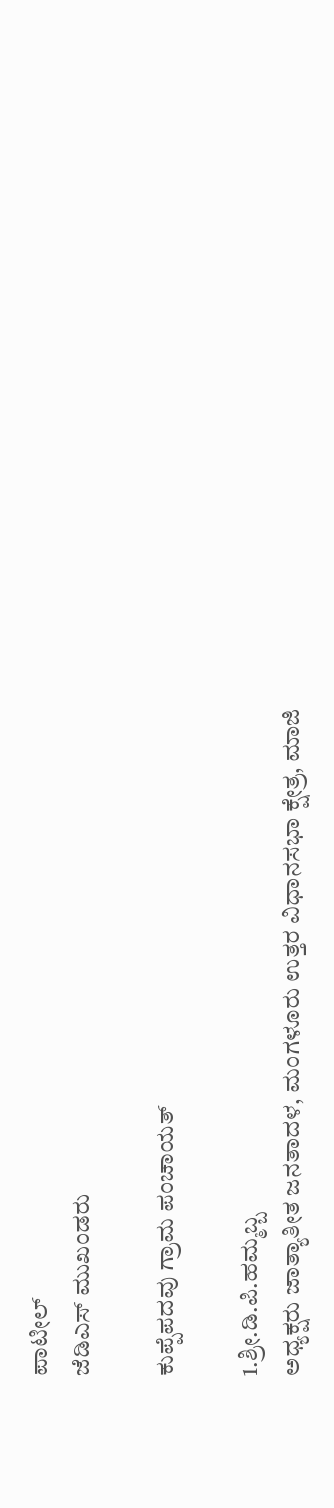ಪಾಟೀಲ್
ಜೆಡಿಎಸ್ ಮುಖಂಡರು

ಕುಪ್ಪೆಪದವು ಗ್ರಾಮ ಪಂಚಾಯತ್

1.ಶ್ರೀ.ಡಿ.ಪಿ.ಹಮ್ಮಬ್ಬ
ಅಧ್ಯಕ್ಷರು ಜಾತ್ಯಾತೀತ ಜನತಾದಳ, ಮಂಗಳೂರು ಉತ್ತರ ವಿಧಾನಸಭಾ ಕ್ಷೇತ್ರ, ಮಾಜಿ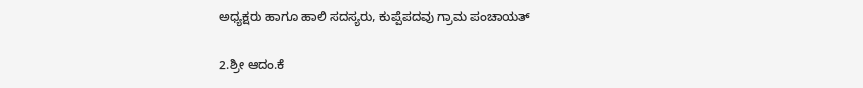ಅಧ್ಯಕ್ಷರು ಹಾಗೂ ಹಾಲಿ ಸದಸ್ಯರು, ಕುಪ್ಪೆಪದವು ಗ್ರಾಮ ಪಂಚಾಯತ್

2.ಶ್ರೀ ಆದಂ.ಕೆ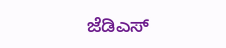ಜೆಡಿಎಸ್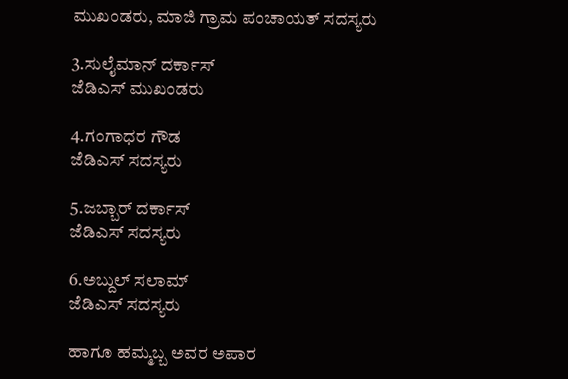ಮುಖಂಡರು, ಮಾಜಿ ಗ್ರಾಮ ಪಂಚಾಯತ್ ಸದಸ್ಯರು

3.ಸುಲೈಮಾನ್ ದರ್ಕಾಸ್
ಜೆಡಿಎಸ್ ಮುಖಂಡರು

4.ಗಂಗಾಧರ ಗೌಡ
ಜೆಡಿಎಸ್ ಸದಸ್ಯರು

5.ಜಬ್ಬಾರ್ ದರ್ಕಾಸ್
ಜೆಡಿಎಸ್ ಸದಸ್ಯರು

6.ಅಬ್ದುಲ್ ಸಲಾಮ್
ಜೆಡಿಎಸ್ ಸದಸ್ಯರು

ಹಾಗೂ ಹಮ್ಮಬ್ಬ ಅವರ ಅಪಾರ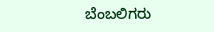ಬೆಂಬಲಿಗರು